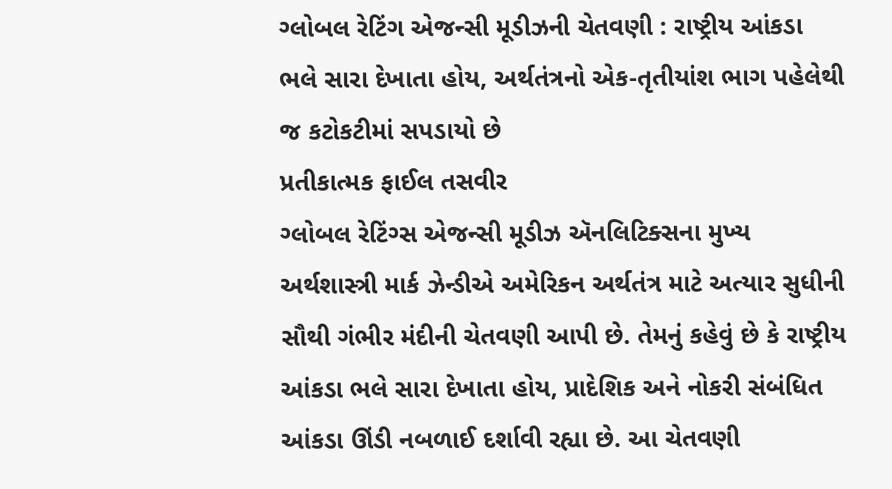ગ્લોબલ રેટિંગ એજન્સી મૂડીઝની ચેતવણી : રાષ્ટ્રીય આંકડા ભલે સારા દેખાતા હોય, અર્થતંત્રનો એક-તૃતીયાંશ ભાગ પહેલેથી જ કટોકટીમાં સપડાયો છે
પ્રતીકાત્મક ફાઈલ તસવીર
ગ્લોબલ રેટિંગ્સ એજન્સી મૂડીઝ ઍનલિટિક્સના મુખ્ય અર્થશાસ્ત્રી માર્ક ઝેન્ડીએ અમેરિકન અર્થતંત્ર માટે અત્યાર સુધીની સૌથી ગંભીર મંદીની ચેતવણી આપી છે. તેમનું કહેવું છે કે રાષ્ટ્રીય આંકડા ભલે સારા દેખાતા હોય, પ્રાદેશિક અને નોકરી સંબંધિત આંકડા ઊંડી નબળાઈ દર્શાવી રહ્યા છે. આ ચેતવણી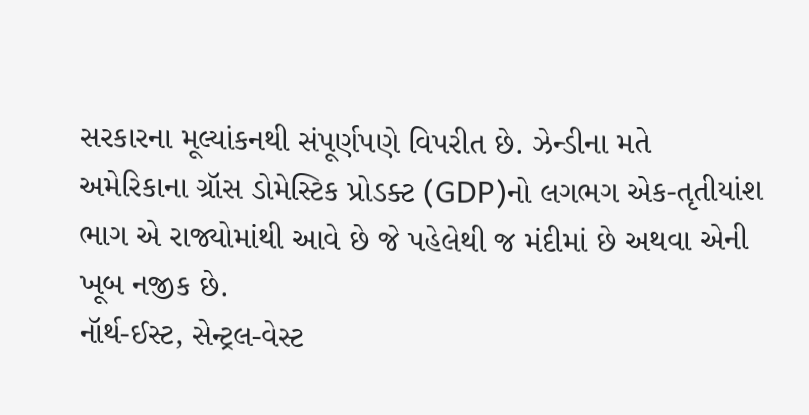સરકારના મૂલ્યાંકનથી સંપૂર્ણપણે વિપરીત છે. ઝેન્ડીના મતે અમેરિકાના ગ્રૉસ ડોમેસ્ટિક પ્રોડક્ટ (GDP)નો લગભગ એક-તૃતીયાંશ ભાગ એ રાજ્યોમાંથી આવે છે જે પહેલેથી જ મંદીમાં છે અથવા એની ખૂબ નજીક છે.
નૉર્થ-ઈસ્ટ, સેન્ટ્રલ-વેસ્ટ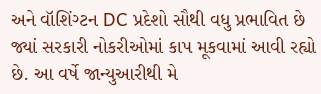અને વૉશિંગ્ટન DC પ્રદેશો સૌથી વધુ પ્રભાવિત છે જ્યાં સરકારી નોકરીઓમાં કાપ મૂકવામાં આવી રહ્યો છે. આ વર્ષે જાન્યુઆરીથી મે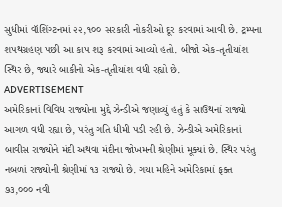સુધીમાં વૉશિંગ્ટનમાં ૨૨,૧૦૦ સરકારી નોકરીઓ દૂર કરવામાં આવી છે. ટ્રમ્પના શપથગ્રહણ પછી આ કાપ શરૂ કરવામાં આવ્યો હતો. બીજો એક-તૃતીયાંશ સ્થિર છે, જ્યારે બાકીનો એક-તૃતીયાંશ વધી રહ્યો છે.
ADVERTISEMENT
અમેરિકાનાં વિવિધ રાજ્યોના મુદ્દે ઝેન્ડીએ જણાવ્યું હતું કે સાઉથનાં રાજ્યો આગળ વધી રહ્યા છે, પરંતુ ગતિ ધીમી પડી રહી છે. ઝેન્ડીએ અમેરિકાનાં બાવીસ રાજ્યોને મંદી અથવા મંદીના જોખમની શ્રેણીમાં મૂક્યાં છે. સ્થિર પરંતુ નબળાં રાજ્યોની શ્રેણીમાં ૧૩ રાજ્યો છે. ગયા મહિને અમેરિકામાં ફક્ત ૭૩,૦૦૦ નવી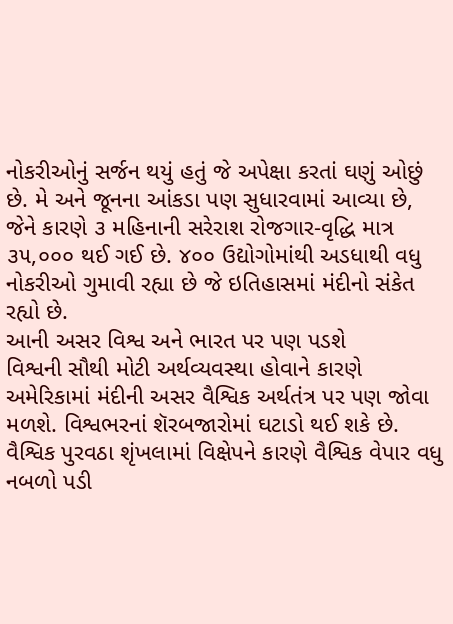નોકરીઓનું સર્જન થયું હતું જે અપેક્ષા કરતાં ઘણું ઓછું છે. મે અને જૂનના આંકડા પણ સુધારવામાં આવ્યા છે, જેને કારણે ૩ મહિનાની સરેરાશ રોજગાર-વૃદ્ધિ માત્ર ૩૫,૦૦૦ થઈ ગઈ છે. ૪૦૦ ઉદ્યોગોમાંથી અડધાથી વધુ નોકરીઓ ગુમાવી રહ્યા છે જે ઇતિહાસમાં મંદીનો સંકેત રહ્યો છે.
આની અસર વિશ્વ અને ભારત પર પણ પડશે
વિશ્વની સૌથી મોટી અર્થવ્યવસ્થા હોવાને કારણે અમેરિકામાં મંદીની અસર વૈશ્વિક અર્થતંત્ર પર પણ જોવા મળશે. વિશ્વભરનાં શૅરબજારોમાં ઘટાડો થઈ શકે છે. વૈશ્વિક પુરવઠા શૃંખલામાં વિક્ષેપને કારણે વૈશ્વિક વેપાર વધુ નબળો પડી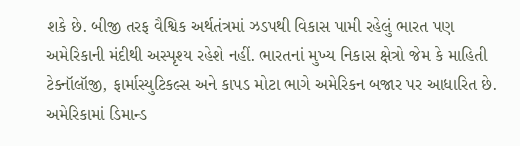શકે છે. બીજી તરફ વૈશ્વિક અર્થતંત્રમાં ઝડપથી વિકાસ પામી રહેલું ભારત પણ અમેરિકાની મંદીથી અસ્પૃશ્ય રહેશે નહીં. ભારતનાં મુખ્ય નિકાસ ક્ષેત્રો જેમ કે માહિતી ટેક્નૉલૉજી, ફાર્માસ્યુટિકલ્સ અને કાપડ મોટા ભાગે અમેરિકન બજાર પર આધારિત છે. અમેરિકામાં ડિમાન્ડ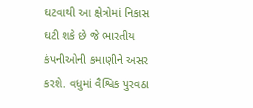ઘટવાથી આ ક્ષેત્રોમાં નિકાસ ઘટી શકે છે જે ભારતીય કંપનીઓની કમાણીને અસર કરશે. વધુમાં વૈશ્વિક પુરવઠા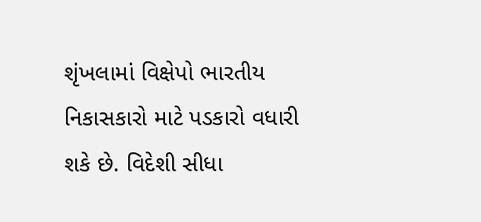શૃંખલામાં વિક્ષેપો ભારતીય નિકાસકારો માટે પડકારો વધારી શકે છે. વિદેશી સીધા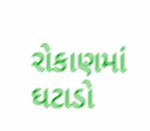રોકાણમાં ઘટાડો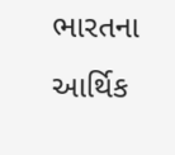ભારતના આર્થિક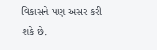વિકાસને પણ અસર કરી શકે છે.